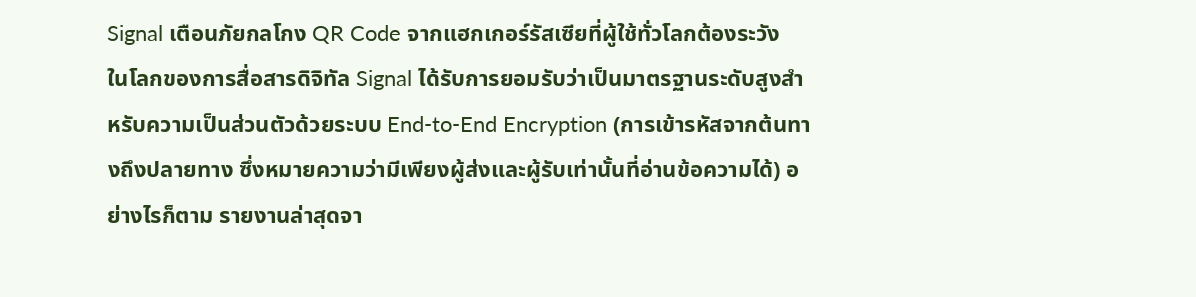Signal เตือนภัยกลโกง QR Code จากแฮกเกอร์รัสเซียที่ผู้ใช้ทั่วโลกต้องระวัง
ในโลกของการสื่อสารดิจิทัล Signal ได้รับการยอมรับว่าเป็นมาตรฐานระดับสูงสำหรับความเป็นส่วนตัวด้วยระบบ End-to-End Encryption (การเข้ารหัสจากต้นทางถึงปลายทาง ซึ่งหมายความว่ามีเพียงผู้ส่งและผู้รับเท่านั้นที่อ่านข้อความได้) อย่างไรก็ตาม รายงานล่าสุดจา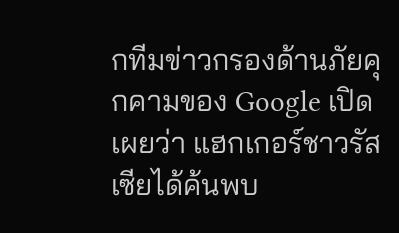กทีมข่าวกรองด้านภัยคุกคามของ Google เปิดเผยว่า แฮกเกอร์ชาวรัสเซียได้ค้นพบ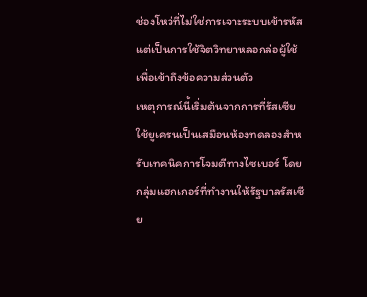ช่องโหว่ที่ไม่ใช่การเจาะระบบเข้ารหัส แต่เป็นการใช้จิตวิทยาหลอกล่อผู้ใช้เพื่อเข้าถึงข้อความส่วนตัว
เหตุการณ์นี้เริ่มต้นจากการที่รัสเซียใช้ยูเครนเป็นเสมือนห้องทดลองสำหรับเทคนิคการโจมตีทางไซเบอร์ โดยกลุ่มแฮกเกอร์ที่ทำงานให้รัฐบาลรัสเซีย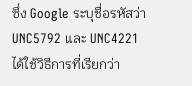ซึ่ง Google ระบุชื่อรหัสว่า UNC5792 และ UNC4221 ได้ใช้วิธีการที่เรียกว่า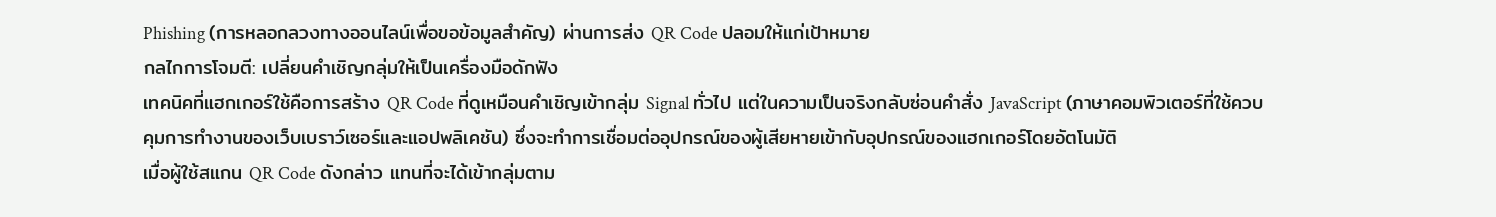Phishing (การหลอกลวงทางออนไลน์เพื่อขอข้อมูลสำคัญ) ผ่านการส่ง QR Code ปลอมให้แก่เป้าหมาย
กลไกการโจมตี: เปลี่ยนคำเชิญกลุ่มให้เป็นเครื่องมือดักฟัง
เทคนิคที่แฮกเกอร์ใช้คือการสร้าง QR Code ที่ดูเหมือนคำเชิญเข้ากลุ่ม Signal ทั่วไป แต่ในความเป็นจริงกลับซ่อนคำสั่ง JavaScript (ภาษาคอมพิวเตอร์ที่ใช้ควบคุมการทำงานของเว็บเบราว์เซอร์และแอปพลิเคชัน) ซึ่งจะทำการเชื่อมต่ออุปกรณ์ของผู้เสียหายเข้ากับอุปกรณ์ของแฮกเกอร์โดยอัตโนมัติ
เมื่อผู้ใช้สแกน QR Code ดังกล่าว แทนที่จะได้เข้ากลุ่มตาม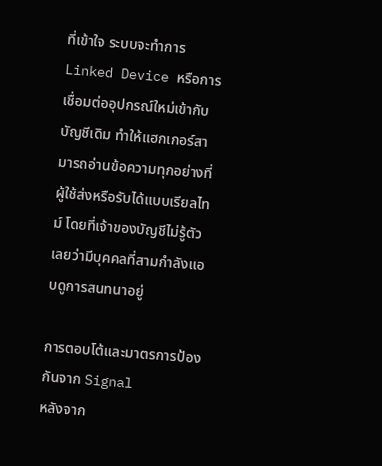ที่เข้าใจ ระบบจะทำการ Linked Device หรือการเชื่อมต่ออุปกรณ์ใหม่เข้ากับบัญชีเดิม ทำให้แฮกเกอร์สามารถอ่านข้อความทุกอย่างที่ผู้ใช้ส่งหรือรับได้แบบเรียลไทม์ โดยที่เจ้าของบัญชีไม่รู้ตัวเลยว่ามีบุคคลที่สามกำลังแอบดูการสนทนาอยู่

การตอบโต้และมาตรการป้องกันจาก Signal
หลังจาก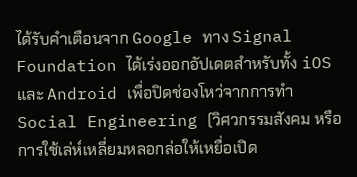ได้รับคำเตือนจาก Google ทาง Signal Foundation ได้เร่งออกอัปเดตสำหรับทั้ง iOS และ Android เพื่อปิดช่องโหว่จากการทำ Social Engineering (วิศวกรรมสังคม หรือการใช้เล่ห์เหลี่ยมหลอกล่อให้เหยื่อเปิด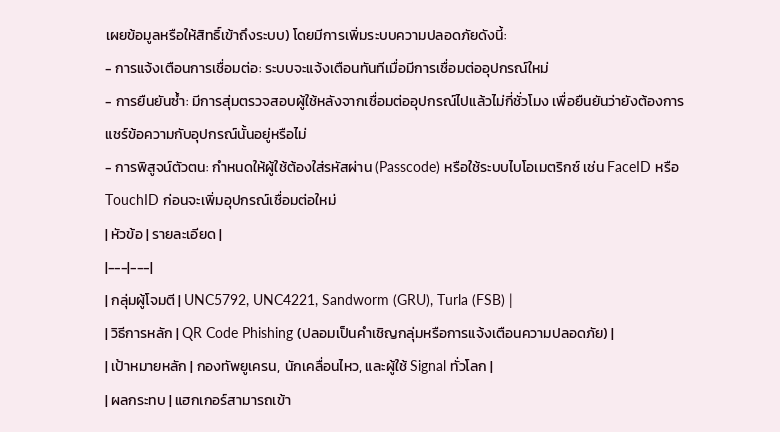เผยข้อมูลหรือให้สิทธิ์เข้าถึงระบบ) โดยมีการเพิ่มระบบความปลอดภัยดังนี้:
- การแจ้งเตือนการเชื่อมต่อ: ระบบจะแจ้งเตือนทันทีเมื่อมีการเชื่อมต่ออุปกรณ์ใหม่
- การยืนยันซ้ำ: มีการสุ่มตรวจสอบผู้ใช้หลังจากเชื่อมต่ออุปกรณ์ไปแล้วไม่กี่ชั่วโมง เพื่อยืนยันว่ายังต้องการแชร์ข้อความกับอุปกรณ์นั้นอยู่หรือไม่
- การพิสูจน์ตัวตน: กำหนดให้ผู้ใช้ต้องใส่รหัสผ่าน (Passcode) หรือใช้ระบบไบโอเมตริกซ์ เช่น FaceID หรือ TouchID ก่อนจะเพิ่มอุปกรณ์เชื่อมต่อใหม่
| หัวข้อ | รายละเอียด |
|---|---|
| กลุ่มผู้โจมตี | UNC5792, UNC4221, Sandworm (GRU), Turla (FSB) |
| วิธีการหลัก | QR Code Phishing (ปลอมเป็นคำเชิญกลุ่มหรือการแจ้งเตือนความปลอดภัย) |
| เป้าหมายหลัก | กองทัพยูเครน, นักเคลื่อนไหว, และผู้ใช้ Signal ทั่วโลก |
| ผลกระทบ | แฮกเกอร์สามารถเข้า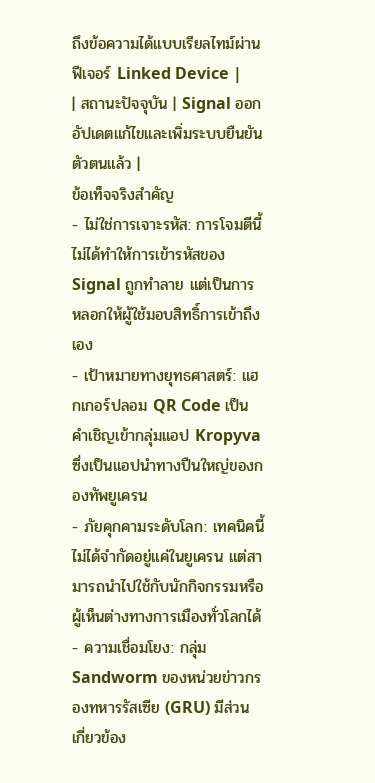ถึงข้อความได้แบบเรียลไทม์ผ่านฟีเจอร์ Linked Device |
| สถานะปัจจุบัน | Signal ออกอัปเดตแก้ไขและเพิ่มระบบยืนยันตัวตนแล้ว |
ข้อเท็จจริงสำคัญ
- ไม่ใช่การเจาะรหัส: การโจมตีนี้ไม่ได้ทำให้การเข้ารหัสของ Signal ถูกทำลาย แต่เป็นการหลอกให้ผู้ใช้มอบสิทธิ์การเข้าถึงเอง
- เป้าหมายทางยุทธศาสตร์: แฮกเกอร์ปลอม QR Code เป็นคำเชิญเข้ากลุ่มแอป Kropyva ซึ่งเป็นแอปนำทางปืนใหญ่ของกองทัพยูเครน
- ภัยคุกคามระดับโลก: เทคนิคนี้ไม่ได้จำกัดอยู่แค่ในยูเครน แต่สามารถนำไปใช้กับนักกิจกรรมหรือผู้เห็นต่างทางการเมืองทั่วโลกได้
- ความเชื่อมโยง: กลุ่ม Sandworm ของหน่วยข่าวกรองทหารรัสเซีย (GRU) มีส่วนเกี่ยวข้อง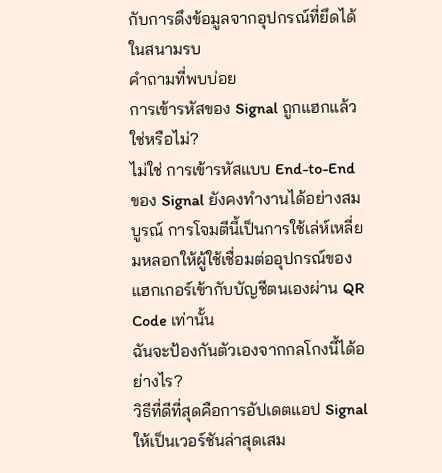กับการดึงข้อมูลจากอุปกรณ์ที่ยึดได้ในสนามรบ
คำถามที่พบบ่อย
การเข้ารหัสของ Signal ถูกแฮกแล้วใช่หรือไม่?
ไม่ใช่ การเข้ารหัสแบบ End-to-End ของ Signal ยังคงทำงานได้อย่างสมบูรณ์ การโจมตีนี้เป็นการใช้เล่ห์เหลี่ยมหลอกให้ผู้ใช้เชื่อมต่ออุปกรณ์ของแฮกเกอร์เข้ากับบัญชีตนเองผ่าน QR Code เท่านั้น
ฉันจะป้องกันตัวเองจากกลโกงนี้ได้อย่างไร?
วิธีที่ดีที่สุดคือการอัปเดตแอป Signal ให้เป็นเวอร์ชันล่าสุดเสม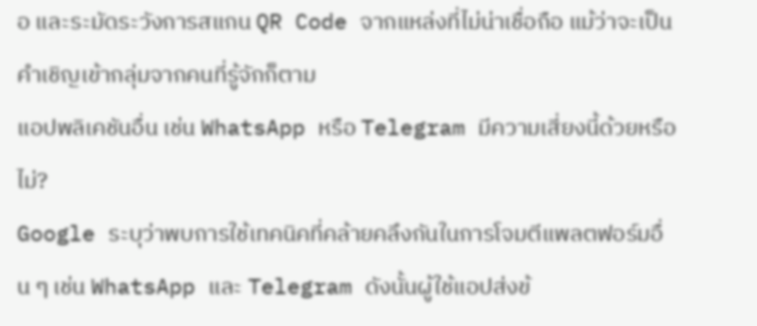อ และระมัดระวังการสแกน QR Code จากแหล่งที่ไม่น่าเชื่อถือ แม้ว่าจะเป็นคำเชิญเข้ากลุ่มจากคนที่รู้จักก็ตาม
แอปพลิเคชันอื่น เช่น WhatsApp หรือ Telegram มีความเสี่ยงนี้ด้วยหรือไม่?
Google ระบุว่าพบการใช้เทคนิคที่คล้ายคลึงกันในการโจมตีแพลตฟอร์มอื่น ๆ เช่น WhatsApp และ Telegram ดังนั้นผู้ใช้แอปส่งข้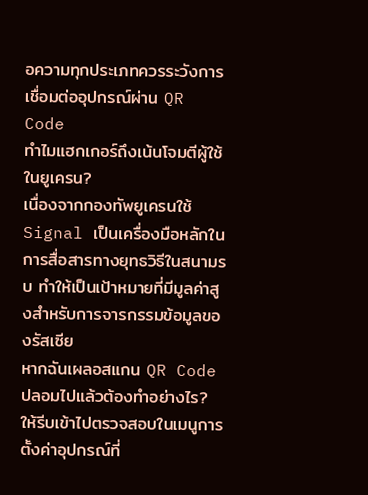อความทุกประเภทควรระวังการเชื่อมต่ออุปกรณ์ผ่าน QR Code
ทำไมแฮกเกอร์ถึงเน้นโจมตีผู้ใช้ในยูเครน?
เนื่องจากกองทัพยูเครนใช้ Signal เป็นเครื่องมือหลักในการสื่อสารทางยุทธวิธีในสนามรบ ทำให้เป็นเป้าหมายที่มีมูลค่าสูงสำหรับการจารกรรมข้อมูลของรัสเซีย
หากฉันเผลอสแกน QR Code ปลอมไปแล้วต้องทำอย่างไร?
ให้รีบเข้าไปตรวจสอบในเมนูการตั้งค่าอุปกรณ์ที่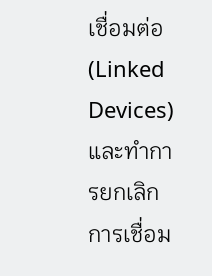เชื่อมต่อ (Linked Devices) และทำการยกเลิกการเชื่อม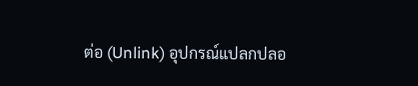ต่อ (Unlink) อุปกรณ์แปลกปลอ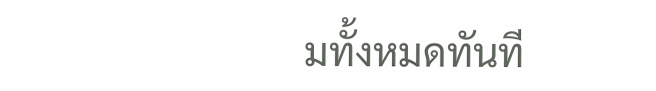มทั้งหมดทันที